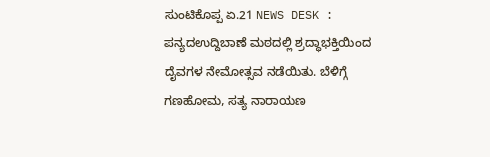ಸುಂಟಿಕೊಪ್ಪ ಏ.21 NEWS DESK : ಪನ್ಯದಉದ್ದಿಬಾಣೆ ಮಠದಲ್ಲಿ ಶ್ರದ್ಧಾಭಕ್ತಿಯಿಂದ ದೈವಗಳ ನೇಮೋತ್ಸವ ನಡೆಯಿತು. ಬೆಳಿಗ್ಗೆ ಗಣಹೋಮ, ಸತ್ಯ ನಾರಾಯಣ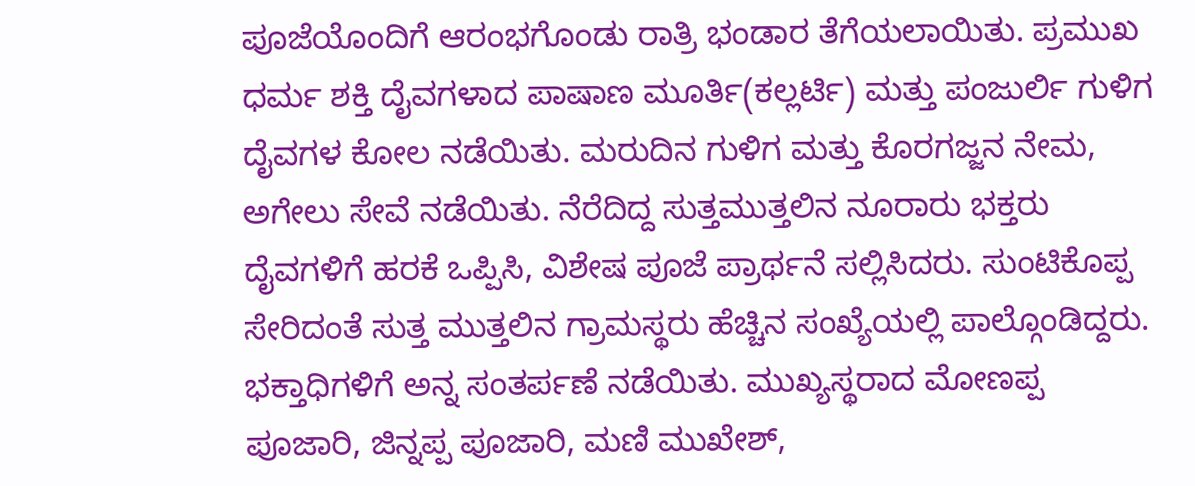ಪೂಜೆಯೊಂದಿಗೆ ಆರಂಭಗೊಂಡು ರಾತ್ರಿ ಭಂಡಾರ ತೆಗೆಯಲಾಯಿತು. ಪ್ರಮುಖ ಧರ್ಮ ಶಕ್ತಿ ದೈವಗಳಾದ ಪಾಷಾಣ ಮೂರ್ತಿ(ಕಲ್ಲರ್ಟಿ) ಮತ್ತು ಪಂಜುರ್ಲಿ ಗುಳಿಗ ದೈವಗಳ ಕೋಲ ನಡೆಯಿತು. ಮರುದಿನ ಗುಳಿಗ ಮತ್ತು ಕೊರಗಜ್ಜನ ನೇಮ, ಅಗೇಲು ಸೇವೆ ನಡೆಯಿತು. ನೆರೆದಿದ್ದ ಸುತ್ತಮುತ್ತಲಿನ ನೂರಾರು ಭಕ್ತರು ದೈವಗಳಿಗೆ ಹರಕೆ ಒಪ್ಪಿಸಿ, ವಿಶೇಷ ಪೂಜೆ ಪ್ರಾರ್ಥನೆ ಸಲ್ಲಿಸಿದರು. ಸುಂಟಿಕೊಪ್ಪ ಸೇರಿದಂತೆ ಸುತ್ತ ಮುತ್ತಲಿನ ಗ್ರಾಮಸ್ಥರು ಹೆಚ್ಚಿನ ಸಂಖ್ಯೆಯಲ್ಲಿ ಪಾಲ್ಗೊಂಡಿದ್ದರು. ಭಕ್ತಾಧಿಗಳಿಗೆ ಅನ್ನ ಸಂತರ್ಪಣೆ ನಡೆಯಿತು. ಮುಖ್ಯಸ್ಥರಾದ ಮೋಣಪ್ಪ ಪೂಜಾರಿ, ಜಿನ್ನಪ್ಪ ಪೂಜಾರಿ, ಮಣಿ ಮುಖೇಶ್,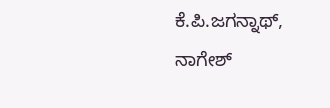ಕೆ.ಪಿ.ಜಗನ್ನಾಥ್, ನಾಗೇಶ್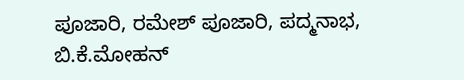ಪೂಜಾರಿ, ರಮೇಶ್ ಪೂಜಾರಿ, ಪದ್ಮನಾಭ, ಬಿ.ಕೆ.ಮೋಹನ್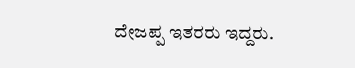ದೇಜಪ್ಪ ಇತರರು ಇದ್ದರು.